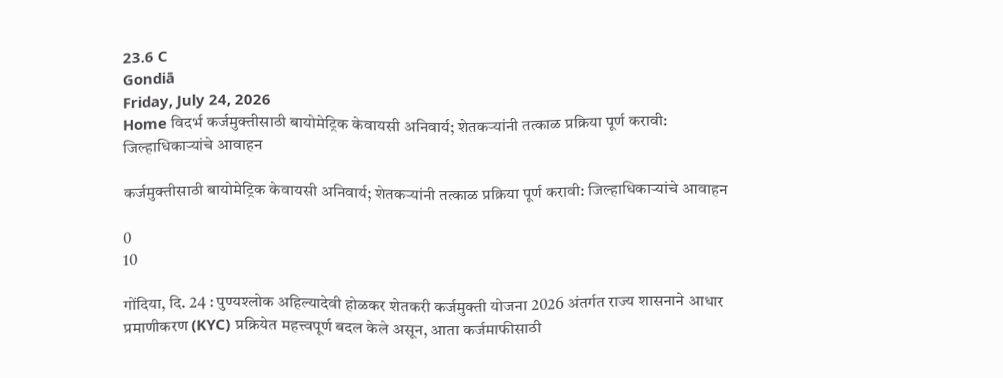23.6 C
Gondiā
Friday, July 24, 2026
Home विदर्भ कर्जमुक्तीसाठी बायोमेट्रिक केवायसी अनिवार्य; शेतकऱ्यांनी तत्काळ प्रक्रिया पूर्ण करावी: जिल्हाधिकाऱ्यांचे आवाहन

कर्जमुक्तीसाठी बायोमेट्रिक केवायसी अनिवार्य; शेतकऱ्यांनी तत्काळ प्रक्रिया पूर्ण करावी: जिल्हाधिकाऱ्यांचे आवाहन

0
10

गोंदिया, दि. 24 : पुण्यश्लोक अहिल्यादेवी होळकर शेतकरी कर्जमुक्ती योजना 2026 अंतर्गत राज्य शासनाने आधार प्रमाणीकरण (KYC) प्रक्रियेत महत्त्वपूर्ण बदल केले असून, आता कर्जमाफीसाठी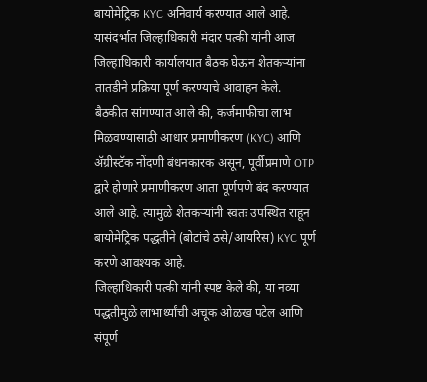बायोमेट्रिक KYC अनिवार्य करण्यात आले आहे. यासंदर्भात जिल्हाधिकारी मंदार पत्की यांनी आज जिल्हाधिकारी कार्यालयात बैठक घेऊन शेतकऱ्यांना तातडीने प्रक्रिया पूर्ण करण्याचे आवाहन केले.
बैठकीत सांगण्यात आले की, कर्जमाफीचा लाभ मिळवण्यासाठी आधार प्रमाणीकरण (KYC) आणि ॲग्रीस्टॅक नोंदणी बंधनकारक असून, पूर्वीप्रमाणे OTP द्वारे होणारे प्रमाणीकरण आता पूर्णपणे बंद करण्यात आले आहे. त्यामुळे शेतकऱ्यांनी स्वतः उपस्थित राहून बायोमेट्रिक पद्धतीने (बोटांचे ठसे/आयरिस) KYC पूर्ण करणे आवश्यक आहे.
जिल्हाधिकारी पत्की यांनी स्पष्ट केले की, या नव्या पद्धतीमुळे लाभार्थ्यांची अचूक ओळख पटेल आणि संपूर्ण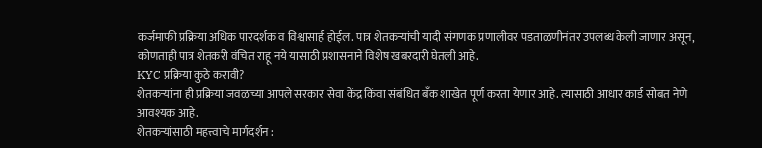कर्जमाफी प्रक्रिया अधिक पारदर्शक व विश्वासार्ह होईल. पात्र शेतकऱ्यांची यादी संगणक प्रणालीवर पडताळणीनंतर उपलब्ध केली जाणार असून, कोणताही पात्र शेतकरी वंचित राहू नये यासाठी प्रशासनाने विशेष खबरदारी घेतली आहे.
KYC प्रक्रिया कुठे करावी?
शेतकऱ्यांना ही प्रक्रिया जवळच्या आपले सरकार सेवा केंद्र किंवा संबंधित बँक शाखेत पूर्ण करता येणार आहे. त्यासाठी आधार कार्ड सोबत नेणे आवश्यक आहे.
शेतकऱ्यांसाठी महत्त्वाचे मार्गदर्शन :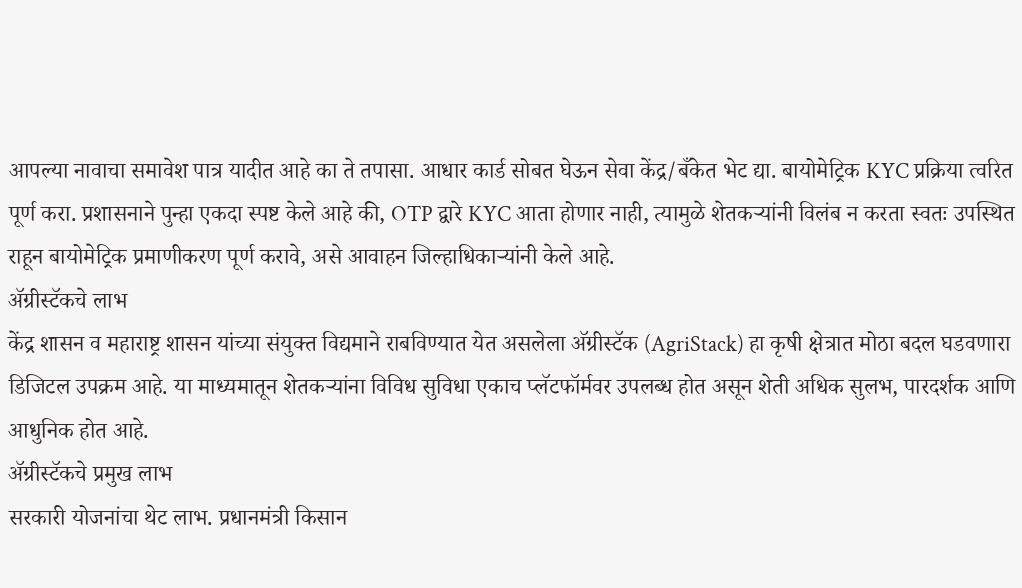आपल्या नावाचा समावेश पात्र यादीत आहे का ते तपासा. आधार कार्ड सोबत घेऊन सेवा केंद्र/बँकेत भेट द्या. बायोमेट्रिक KYC प्रक्रिया त्वरित पूर्ण करा. प्रशासनाने पुन्हा एकदा स्पष्ट केले आहे की, OTP द्वारे KYC आता होणार नाही, त्यामुळे शेतकऱ्यांनी विलंब न करता स्वतः उपस्थित राहून बायोमेट्रिक प्रमाणीकरण पूर्ण करावे, असे आवाहन जिल्हाधिकाऱ्यांनी केले आहे.
अ‍ॅग्रीस्टॅकचे लाभ
केंद्र शासन व महाराष्ट्र शासन यांच्या संयुक्त विद्यमाने राबविण्यात येत असलेला अ‍ॅग्रीस्टॅक (AgriStack) हा कृषी क्षेत्रात मोठा बदल घडवणारा डिजिटल उपक्रम आहे. या माध्यमातून शेतकऱ्यांना विविध सुविधा एकाच प्लॅटफॉर्मवर उपलब्ध होत असून शेती अधिक सुलभ, पारदर्शक आणि आधुनिक होत आहे.
अ‍ॅग्रीस्टॅकचे प्रमुख लाभ
सरकारी योजनांचा थेट लाभ. प्रधानमंत्री किसान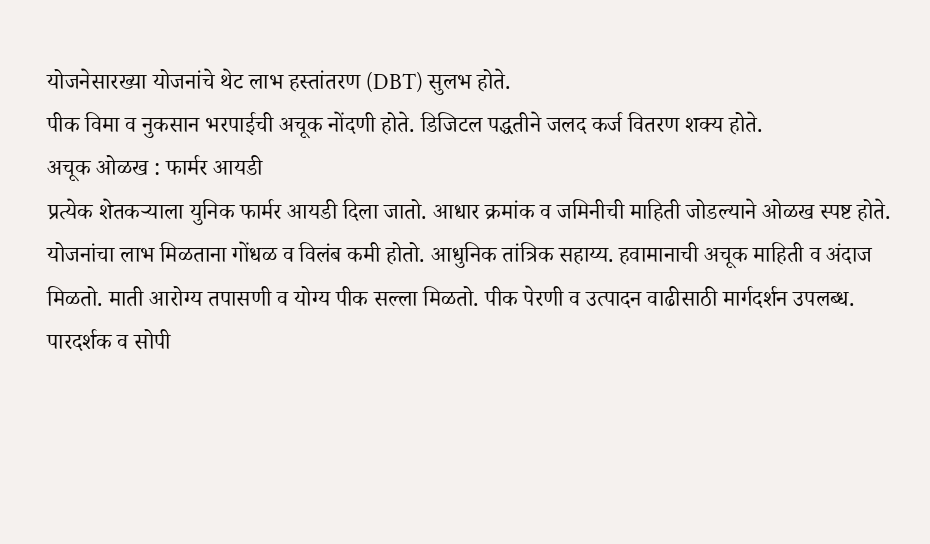योजनेसारख्या योजनांचे थेट लाभ हस्तांतरण (DBT) सुलभ होते.
पीक विमा व नुकसान भरपाईची अचूक नोंदणी होते. डिजिटल पद्धतीने जलद कर्ज वितरण शक्य होते.
अचूक ओळख : फार्मर आयडी
प्रत्येक शेतकऱ्याला युनिक फार्मर आयडी दिला जातो. आधार क्रमांक व जमिनीची माहिती जोडल्याने ओळख स्पष्ट होते. योजनांचा लाभ मिळताना गोंधळ व विलंब कमी होतो. आधुनिक तांत्रिक सहाय्य. हवामानाची अचूक माहिती व अंदाज मिळतो. माती आरोग्य तपासणी व योग्य पीक सल्ला मिळतो. पीक पेरणी व उत्पादन वाढीसाठी मार्गदर्शन उपलब्ध.
पारदर्शक व सोपी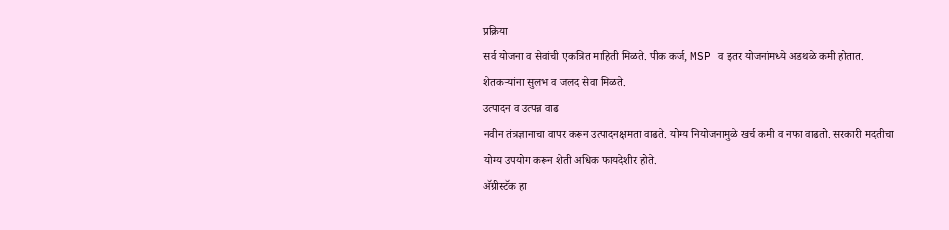प्रक्रिया
सर्व योजना व सेवांची एकत्रित माहिती मिळते. पीक कर्ज, MSP व इतर योजनांमध्ये अडथळे कमी होतात. शेतकऱ्यांना सुलभ व जलद सेवा मिळते.
उत्पादन व उत्पन्न वाढ
नवीन तंत्रज्ञानाचा वापर करून उत्पादनक्षमता वाढते. योग्य नियोजनामुळे खर्च कमी व नफा वाढतो. सरकारी मदतीचा योग्य उपयोग करून शेती अधिक फायदेशीर होते.
अ‍ॅग्रीस्टॅक हा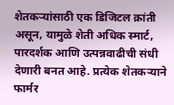शेतकऱ्यांसाठी एक डिजिटल क्रांती असून, यामुळे शेती अधिक स्मार्ट, पारदर्शक आणि उत्पन्नवाढीची संधी देणारी बनत आहे. प्रत्येक शेतकऱ्याने फार्मर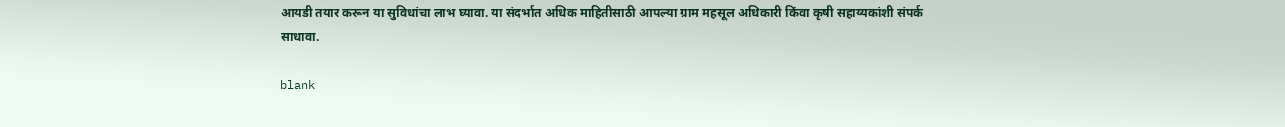आयडी तयार करून या सुविधांचा लाभ घ्यावा. या संदर्भात अधिक माहितीसाठी आपल्या ग्राम महसूल अधिकारी किंवा कृषी सहाय्यकांशी संपर्क साधावा.

blank